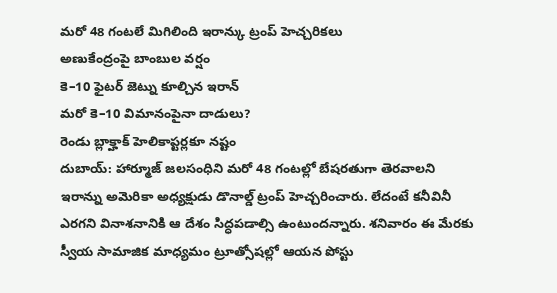మరో 48 గంటలే మిగిలింది ఇరాన్కు ట్రంప్ హెచ్చరికలు
అణుకేంద్రంపై బాంబుల వర్షం
కె–10 ఫైటర్ జెట్ను కూల్చిన ఇరాన్
మరో కె–10 విమానంపైనా దాడులు?
రెండు బ్లాక్హాక్ హెలికాప్టర్లకూ నష్టం
దుబాయ్: హార్మూజ్ జలసంధిని మరో 48 గంటల్లో బేషరతుగా తెరవాలని ఇరాన్ను అమెరికా అధ్యక్షుడు డొనాల్డ్ ట్రంప్ హెచ్చరించారు. లేదంటే కనీవినీ ఎరగని వినాశనానికి ఆ దేశం సిద్ధపడాల్సి ఉంటుందన్నారు. శనివారం ఈ మేరకు స్వీయ సామాజిక మాధ్యమం ట్రూత్సోషల్లో ఆయన పోస్టు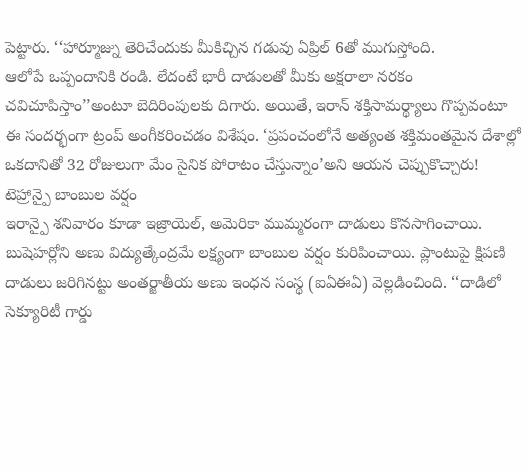పెట్టారు. ‘‘హార్మూజ్ను తెరిచేందుకు మీకిచ్చిన గడువు ఏప్రిల్ 6తో ముగుస్తోంది.
ఆలోపే ఒప్పందానికి రండి. లేదంటే భారీ దాడులతో మీకు అక్షరాలా నరకం చవిచూపిస్తాం’’అంటూ బెదిరింపులకు దిగారు. అయితే, ఇరాన్ శక్తిసామర్థ్యాలు గొప్పవంటూ ఈ సందర్భంగా ట్రంప్ అంగీకరించడం విశేషం. ‘ప్రపంచంలోనే అత్యంత శక్తిమంతమైన దేశాల్లో ఒకదానితో 32 రోజులుగా మేం సైనిక పోరాటం చేస్తున్నాం’అని ఆయన చెప్పుకొచ్చారు!
టెహ్రాన్పై బాంబుల వర్షం
ఇరాన్పై శనివారం కూడా ఇజ్రాయెల్, అమెరికా ముమ్మరంగా దాడులు కొనసాగించాయి. బుషెహర్లోని అణు విద్యుత్కేంద్రమే లక్ష్యంగా బాంబుల వర్షం కురిపించాయి. ప్లాంటుపై క్షిపణి దాడులు జరిగినట్టు అంతర్జాతీయ అణు ఇంధన సంస్థ (ఐఏఈఏ) వెల్లడించింది. ‘‘దాడిలో సెక్యూరిటీ గార్డు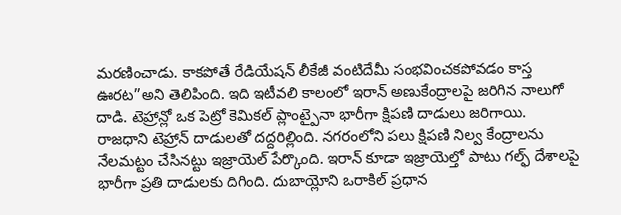మరణించాడు. కాకపోతే రేడియేషన్ లీకేజీ వంటిదేమీ సంభవించకపోవడం కాస్త ఊరట’’అని తెలిపింది. ఇది ఇటీవలి కాలంలో ఇరాన్ అణుకేంద్రాలపై జరిగిన నాలుగో దాడి. టెహ్రాన్లో ఒక పెట్రో కెమికల్ ప్లాంట్పైనా భారీగా క్షిపణి దాడులు జరిగాయి.
రాజధాని టెహ్రాన్ దాడులతో దద్దరిల్లింది. నగరంలోని పలు క్షిపణి నిల్వ కేంద్రాలను నేలమట్టం చేసినట్టు ఇజ్రాయెల్ పేర్కొంది. ఇరాన్ కూడా ఇజ్రాయెల్తో పాటు గల్ఫ్ దేశాలపై భారీగా ప్రతి దాడులకు దిగింది. దుబాయ్లోని ఒరాకిల్ ప్రధాన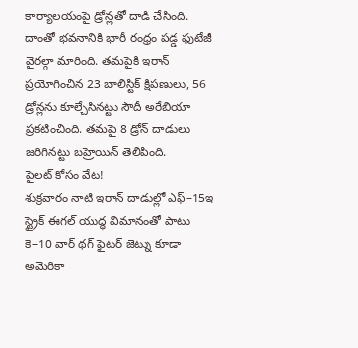కార్యాలయంపై డ్రోన్లతో దాడి చేసింది. దాంతో భవనానికి భారీ రంధ్రం పడ్డ ఫుటేజీ వైరల్గా మారింది. తమపైకి ఇరాన్ ప్రయోగించిన 23 బాలిస్టిక్ క్షిపణులు, 56 డ్రోన్లను కూల్చేసినట్టు సౌదీ అరేబియా ప్రకటించింది. తమపై 8 డ్రోన్ దాడులు జరిగినట్టు బహ్రెయిన్ తెలిపింది.
పైలట్ కోసం వేట!
శుక్రవారం నాటి ఇరాన్ దాడుల్లో ఎఫ్–15ఇ స్ట్రైక్ ఈగల్ యుద్ధ విమానంతో పాటు కె–10 వార్ థగ్ ఫైటర్ జెట్ను కూడా అమెరికా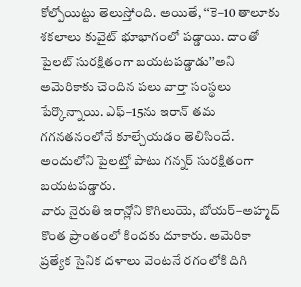కోల్పోయిట్టు తెలుస్తోంది. అయితే, ‘‘కె–10 తాలూకు శకలాలు కువైట్ భూభాగంలో పడ్డాయి. దాంతో పైలట్ సురక్షితంగా బయటపడ్డాడు’’అని అమెరికాకు చెందిన పలు వార్తా సంస్థలు పేర్కొన్నాయి. ఎఫ్–15ను ఇరాన్ తమ గగనతనంలోనే కూల్చేయడం తెలిసిందే. అందులోని పైలట్తో పాటు గన్నర్ సురక్షితంగా బయటపడ్డారు.
వారు నైరుతి ఇరాన్లోని కొగిలుయె, బోయర్–అహ్మద్ కొంత ప్రాంతంలో కిందకు దూకారు. అమెరికా ప్రత్యేక సైనిక దళాలు వెంటనే రగంలోకి దిగి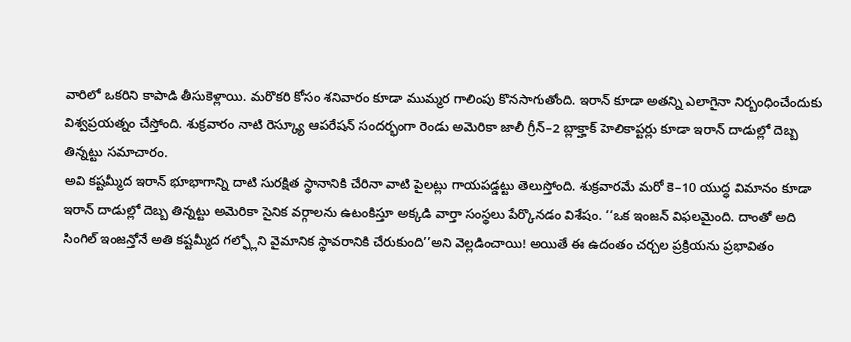వారిలో ఒకరిని కాపాడి తీసుకెళ్లాయి. మరొకరి కోసం శనివారం కూడా ముమ్మర గాలింపు కొనసాగుతోంది. ఇరాన్ కూడా అతన్ని ఎలాగైనా నిర్బంధించేందుకు విశ్వప్రయత్నం చేస్తోంది. శుక్రవారం నాటి రెస్క్యూ ఆపరేషన్ సందర్భంగా రెండు అమెరికా జాలీ గ్రీన్–2 బ్లాక్హాక్ హెలికాప్టర్లు కూడా ఇరాన్ దాడుల్లో దెబ్బ తిన్నట్టు సమాచారం.
అవి కష్టమ్మీద ఇరాన్ భూభాగాన్ని దాటి సురక్షిత స్థానానికి చేరినా వాటి పైలట్లు గాయపడ్డట్టు తెలుస్తోంది. శుక్రవారమే మరో కె–10 యుద్ధ విమానం కూడా ఇరాన్ దాడుల్లో దెబ్బ తిన్నట్టు అమెరికా సైనిక వర్గాలను ఉటంకిస్తూ అక్కడి వార్తా సంస్థలు పేర్కొనడం విశేషం. ‘‘ఒక ఇంజన్ విఫలమైంది. దాంతో అది సింగిల్ ఇంజన్తోనే అతి కష్టమ్మీద గల్ఫ్లోని వైమానిక స్థావరానికి చేరుకుంది’’అని వెల్లడించాయి! అయితే ఈ ఉదంతం చర్చల ప్రక్రియను ప్రభావితం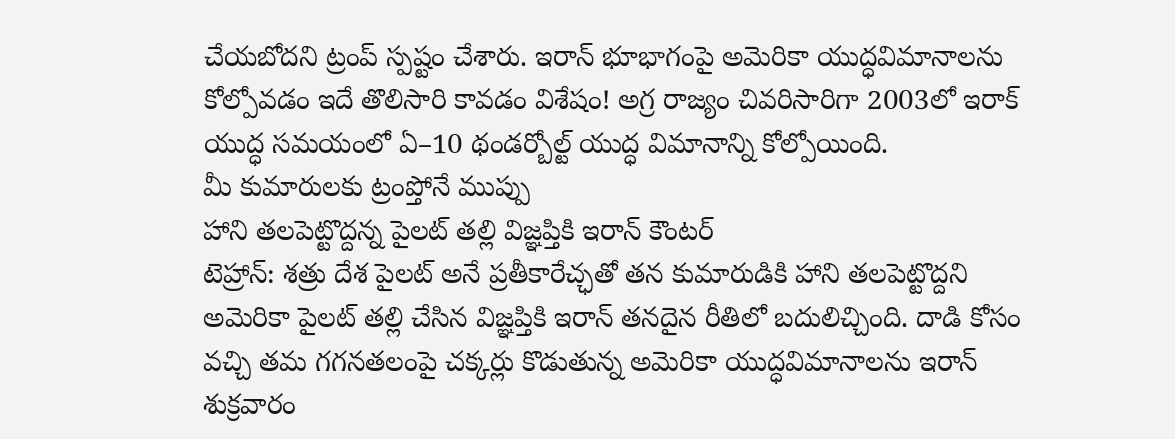చేయబోదని ట్రంప్ స్పష్టం చేశారు. ఇరాన్ భూభాగంపై అమెరికా యుద్ధవిమానాలను కోల్పోవడం ఇదే తొలిసారి కావడం విశేషం! అగ్ర రాజ్యం చివరిసారిగా 2003లో ఇరాక్ యుద్ధ సమయంలో ఏ–10 థండర్బోల్ట్ యుద్ధ విమానాన్ని కోల్పోయింది.
మీ కుమారులకు ట్రంప్తోనే ముప్పు
హాని తలపెట్టొద్దన్న పైలట్ తల్లి విజ్ఞప్తికి ఇరాన్ కౌంటర్
టెహ్రాన్: శత్రు దేశ పైలట్ అనే ప్రతీకారేచ్ఛతో తన కుమారుడికి హాని తలపెట్టొద్దని అమెరికా పైలట్ తల్లి చేసిన విజ్ఞప్తికి ఇరాన్ తనదైన రీతిలో బదులిచ్చింది. దాడి కోసం వచ్చి తమ గగనతలంపై చక్కర్లు కొడుతున్న అమెరికా యుద్ధవిమానాలను ఇరాన్ శుక్రవారం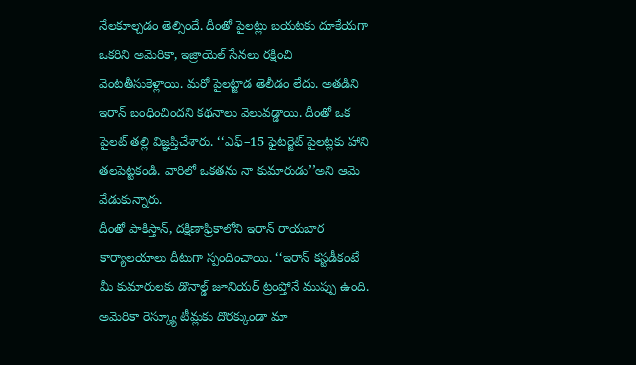నేలకూల్చడం తెల్సిందే. దీంతో పైలట్లు బయటకు దూకేయగా ఒకరిని అమెరికా, ఇజ్రాయెల్ సేనలు రక్షించి వెంటతీసుకెళ్లాయి. మరో పైలట్జాడ తెలీడం లేదు. అతడిని ఇరాన్ బంధించిందని కథనాలు వెలువడ్డాయి. దీంతో ఒక పైలట్ తల్లి విజ్ఞప్తిచేశారు. ‘‘ఎఫ్–15 ఫైటర్జెట్ పైలట్లకు హాని తలపెట్టకండి. వారిలో ఒకతను నా కుమారుడు’’అని ఆమె వేడుకున్నారు.
దీంతో పాకిస్తాన్, దక్షిణాఫ్రికాలోని ఇరాన్ రాయబార కార్యాలయాలు దీటుగా స్పందించాయి. ‘‘ఇరాన్ కస్టడీకంటే మీ కుమారులకు డొనాల్డ్ జూనియర్ ట్రంప్తోనే ముప్పు ఉంది. అమెరికా రెస్క్యూ టీమ్లకు దొరక్కుండా మా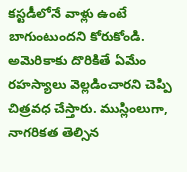కస్టడీలోనే వాళ్లు ఉంటే బాగుంటుందని కోరుకోండి. అమెరికాకు దొరికితే ఏమేం రహస్యాలు వెల్లడించారని చెప్పి చిత్రవధ చేస్తారు. ముస్లింలుగా, నాగరికత తెల్సిన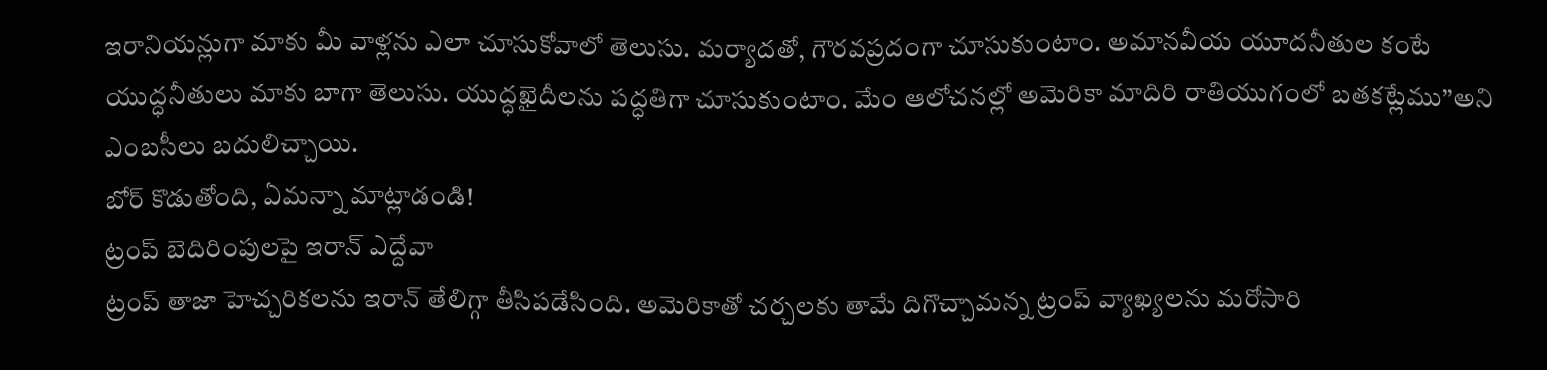ఇరానియన్లుగా మాకు మీ వాళ్లను ఎలా చూసుకోవాలో తెలుసు. మర్యాదతో, గౌరవప్రదంగా చూసుకుంటాం. అమానవీయ యూదనీతుల కంటే యుద్ధనీతులు మాకు బాగా తెలుసు. యుద్ధఖైదీలను పద్ధతిగా చూసుకుంటాం. మేం ఆలోచనల్లో అమెరికా మాదిరి రాతియుగంలో బతకట్లేము’’అని ఎంబసీలు బదులిచ్చాయి.
బోర్ కొడుతోంది, ఏమన్నా మాట్లాడండి!
ట్రంప్ బెదిరింపులపై ఇరాన్ ఎద్దేవా
ట్రంప్ తాజా హెచ్చరికలను ఇరాన్ తేలిగ్గా తీసిపడేసింది. అమెరికాతో చర్చలకు తామే దిగొచ్చామన్న ట్రంప్ వ్యాఖ్యలను మరోసారి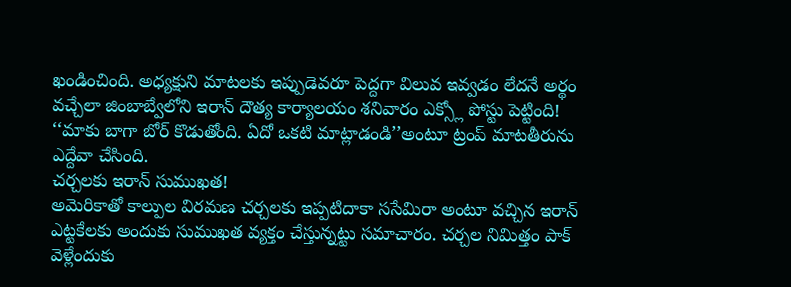ఖండించింది. అధ్యక్షుని మాటలకు ఇప్పుడెవరూ పెద్దగా విలువ ఇవ్వడం లేదనే అర్థం వచ్చేలా జింబాబ్వేలోని ఇరాన్ దౌత్య కార్యాలయం శనివారం ఎక్స్లో పోస్టు పెట్టింది! ‘‘మాకు బాగా బోర్ కొడుతోంది. ఏదో ఒకటి మాట్లాడండి’’అంటూ ట్రంప్ మాటతీరును ఎద్దేవా చేసింది.
చర్చలకు ఇరాన్ సుముఖత!
అమెరికాతో కాల్పుల విరమణ చర్చలకు ఇప్పటిదాకా ససేమిరా అంటూ వచ్చిన ఇరాన్ ఎట్టకేలకు అందుకు సుముఖత వ్యక్తం చేస్తున్నట్టు సమాచారం. చర్చల నిమిత్తం పాక్ వెళ్లేందుకు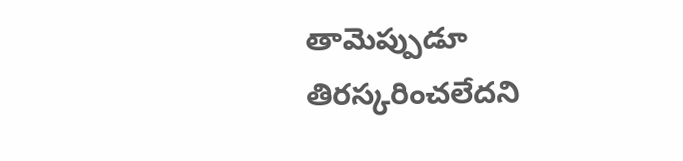తామెప్పుడూ తిరస్కరించలేదని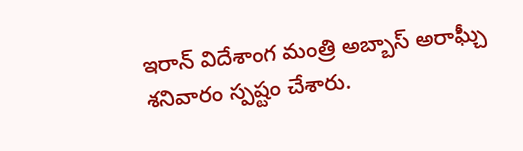ఇరాన్ విదేశాంగ మంత్రి అబ్బాస్ అరాఘ్చీ శనివారం స్పష్టం చేశారు.